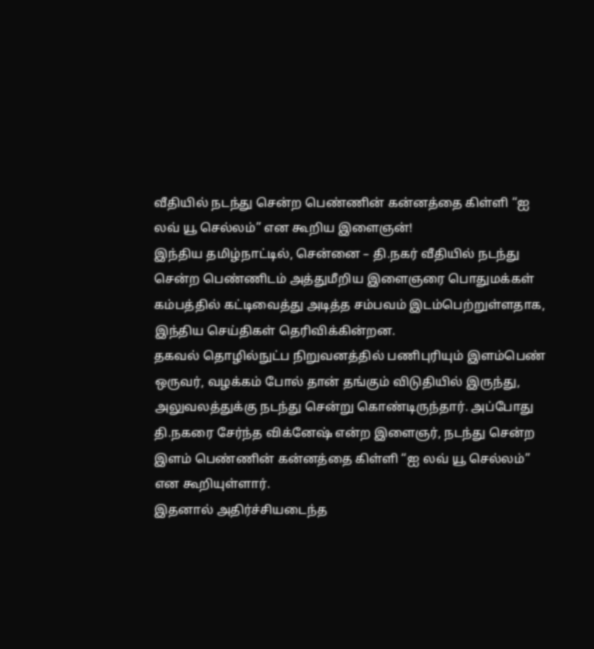வீதியில் நடந்து சென்ற பெண்ணின் கன்னத்தை கிள்ளி “ஐ லவ் யூ செல்லம்” என கூறிய இளைஞன்!
இந்திய தமிழ்நாட்டில், சென்னை – தி.நகர் வீதியில் நடந்து சென்ற பெண்ணிடம் அத்துமீறிய இளைஞரை பொதுமக்கள் கம்பத்தில் கட்டிவைத்து அடித்த சம்பவம் இடம்பெற்றுள்ளதாக, இந்திய செய்திகள் தெரிவிக்கின்றன.
தகவல் தொழில்நுட்ப நிறுவனத்தில் பணிபுரியும் இளம்பெண் ஒருவர், வழக்கம் போல் தான் தங்கும் விடுதியில் இருந்து, அலுவலத்துக்கு நடந்து சென்று கொண்டிருந்தார். அப்போது தி.நகரை சேர்ந்த விக்னேஷ் என்ற இளைஞர், நடந்து சென்ற இளம் பெண்ணின் கன்னத்தை கிள்ளி “ஐ லவ் யூ செல்லம்” என கூறியுள்ளார்.
இதனால் அதிர்ச்சியடைந்த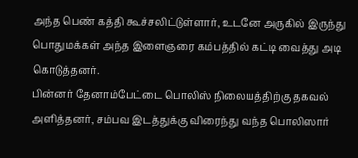அந்த பெண் கத்தி கூச்சலிட்டுள்ளார், உடனே அருகில் இருந்து பொதுமக்கள் அந்த இளைஞரை கம்பத்தில் கட்டி வைத்து அடி கொடுத்தனர்.
பின்னர் தேனாம்பேட்டை பொலிஸ் நிலையத்திற்கு தகவல் அளித்தனர், சம்பவ இடத்துக்கு விரைந்து வந்த பொலிஸார்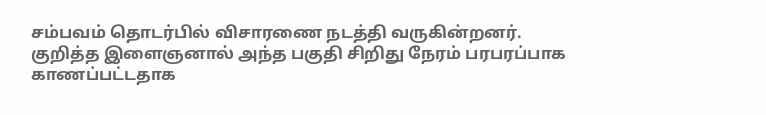சம்பவம் தொடர்பில் விசாரணை நடத்தி வருகின்றனர்.
குறித்த இளைஞனால் அந்த பகுதி சிறிது நேரம் பரபரப்பாக காணப்பட்டதாக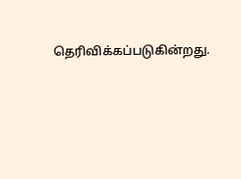தெரிவிக்கப்படுகின்றது.